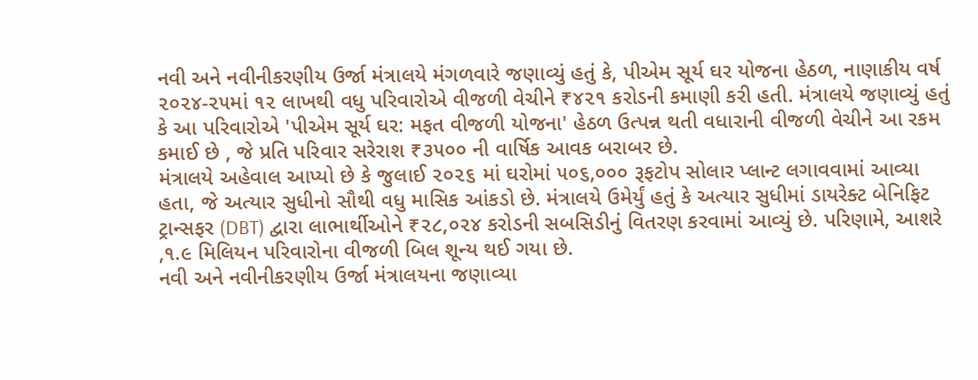નવી અને નવીનીકરણીય ઉર્જા મંત્રાલયે મંગળવારે જણાવ્યું હતું કે, પીએમ સૂર્ય ઘર યોજના હેઠળ, નાણાકીય વર્ષ ૨૦૨૪-૨૫માં ૧૨ લાખથી વધુ પરિવારોએ વીજળી વેચીને ₹૪૨૧ કરોડની કમાણી કરી હતી. મંત્રાલયે જણાવ્યું હતું કે આ પરિવારોએ 'પીએમ સૂર્ય ઘર: મફત વીજળી યોજના' હેઠળ ઉત્પન્ન થતી વધારાની વીજળી વેચીને આ રકમ કમાઈ છે , જે પ્રતિ પરિવાર સરેરાશ ₹૩૫૦૦ ની વાર્ષિક આવક બરાબર છે.
મંત્રાલયે અહેવાલ આપ્યો છે કે જુલાઈ ૨૦૨૬ માં ઘરોમાં ૫૦૬,૦૦૦ રૂફટોપ સોલાર પ્લાન્ટ લગાવવામાં આવ્યા હતા, જે અત્યાર સુધીનો સૌથી વધુ માસિક આંકડો છે. મંત્રાલયે ઉમેર્યું હતું કે અત્યાર સુધીમાં ડાયરેક્ટ બેનિફિટ ટ્રાન્સફર (DBT) દ્વારા લાભાર્થીઓને ₹૨૮,૦૨૪ કરોડની સબસિડીનું વિતરણ કરવામાં આવ્યું છે. પરિણામે, આશરે ,૧.૯ મિલિયન પરિવારોના વીજળી બિલ શૂન્ય થઈ ગયા છે.
નવી અને નવીનીકરણીય ઉર્જા મંત્રાલયના જણાવ્યા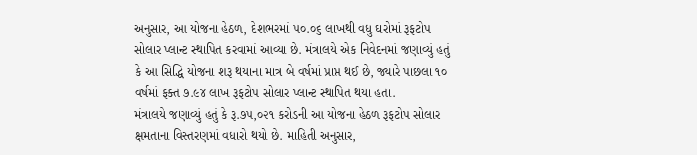અનુસાર, આ યોજના હેઠળ, દેશભરમાં ૫૦.૦૬ લાખથી વધુ ઘરોમાં રૂફટોપ સોલાર પ્લાન્ટ સ્થાપિત કરવામાં આવ્યા છે. મંત્રાલયે એક નિવેદનમાં જણાવ્યું હતું કે આ સિદ્ધિ યોજના શરૂ થયાના માત્ર બે વર્ષમાં પ્રાપ્ત થઈ છે, જ્યારે પાછલા ૧૦ વર્ષમાં ફક્ત ૭.૯૪ લાખ રૂફટોપ સોલાર પ્લાન્ટ સ્થાપિત થયા હતા.
મંત્રાલયે જણાવ્યું હતું કે રૂ.૭૫,૦૨૧ કરોડની આ યોજના હેઠળ રૂફટોપ સોલાર ક્ષમતાના વિસ્તરણમાં વધારો થયો છે. માહિતી અનુસાર,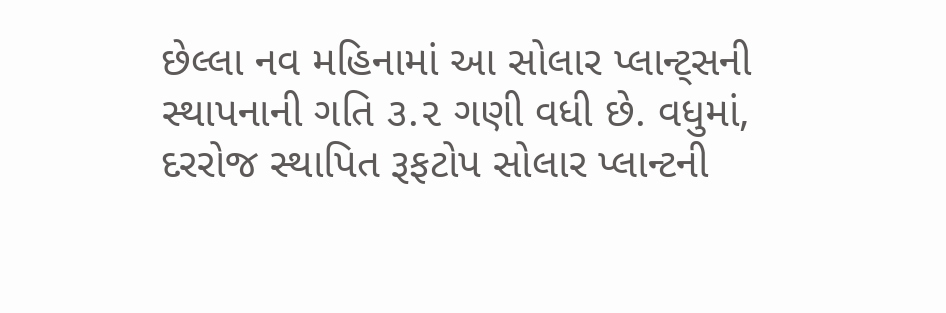છેલ્લા નવ મહિનામાં આ સોલાર પ્લાન્ટ્સની સ્થાપનાની ગતિ ૩.૨ ગણી વધી છે. વધુમાં, દરરોજ સ્થાપિત રૂફટોપ સોલાર પ્લાન્ટની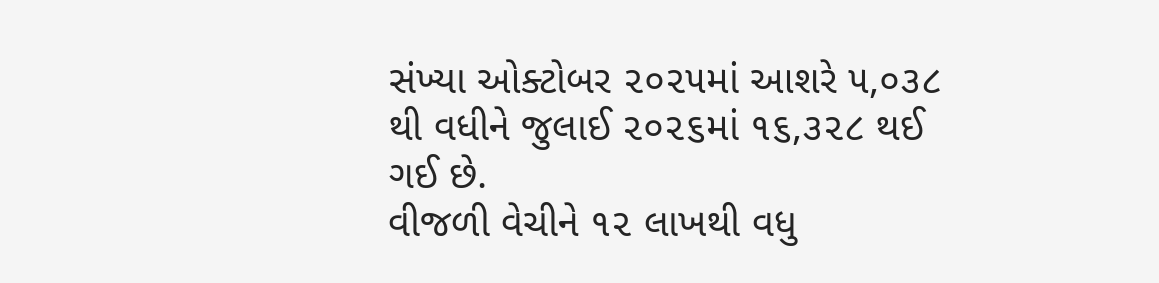સંખ્યા ઓક્ટોબર ૨૦૨૫માં આશરે ૫,૦૩૮ થી વધીને જુલાઈ ૨૦૨૬માં ૧૬,૩૨૮ થઈ ગઈ છે.
વીજળી વેચીને ૧૨ લાખથી વધુ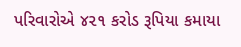પરિવારોએ ૪૨૧ કરોડ રૂપિયા કમાયા